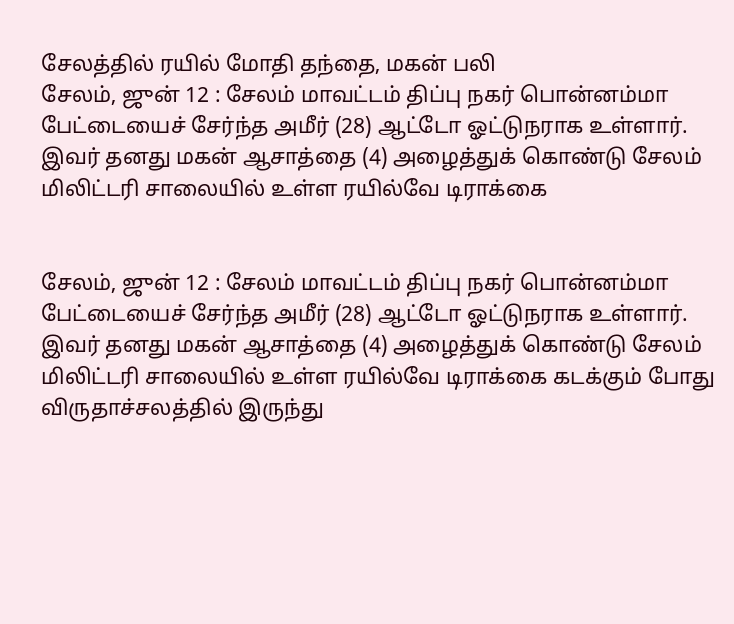சேலத்தில் ரயில் மோதி தந்தை, மகன் பலி
சேலம், ஜுன் 12 : சேலம் மாவட்டம் திப்பு நகர் பொன்னம்மா பேட்டையைச் சேர்ந்த அமீர் (28) ஆட்டோ ஓட்டுநராக உள்ளார். இவர் தனது மகன் ஆசாத்தை (4) அழைத்துக் கொண்டு சேலம் மிலிட்டரி சாலையில் உள்ள ரயில்வே டிராக்கை


சேலம், ஜுன் 12 : சேலம் மாவட்டம் திப்பு நகர் பொன்னம்மா பேட்டையைச் சேர்ந்த அமீர் (28) ஆட்டோ ஓட்டுநராக உள்ளார். இவர் தனது மகன் ஆசாத்தை (4) அழைத்துக் கொண்டு சேலம் மிலிட்டரி சாலையில் உள்ள ரயில்வே டிராக்கை கடக்கும் போது விருதாச்சலத்தில் இருந்து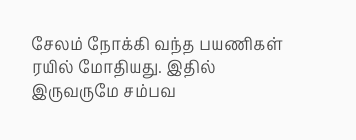சேலம் நோக்கி வந்த பயணிகள் ரயில் மோதியது. இதில் இருவருமே சம்பவ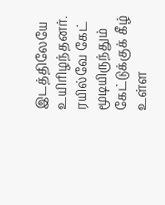இடத்திலேயே உயிரிழந்தனர். ரயில்வே கேட் மூடியிருந்தும் கேட்டுக்குக் கீழ் உள்ள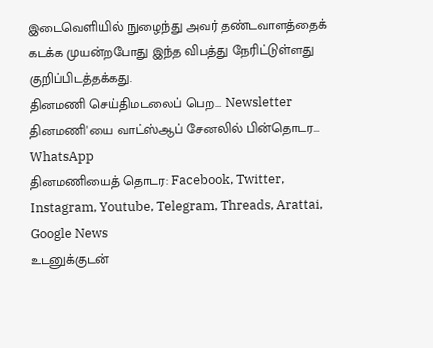இடைவெளியில் நுழைந்து அவர் தண்டவாளத்தைக் கடக்க முயன்றபோது இந்த விபத்து நேரிட்டுள்ளது குறிப்பிடத்தக்கது.
தினமணி செய்திமடலைப் பெற... Newsletter
தினமணி'யை வாட்ஸ்ஆப் சேனலில் பின்தொடர... WhatsApp
தினமணியைத் தொடர: Facebook, Twitter, Instagram, Youtube, Telegram, Threads, Arattai, Google News
உடனுக்குடன்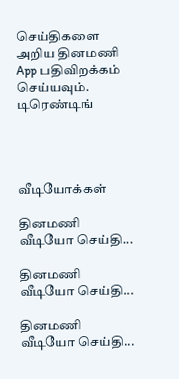செய்திகளை அறிய தினமணி App பதிவிறக்கம் செய்யவும்.
டிரெண்டிங்




வீடியோக்கள்

தினமணி வீடியோ செய்தி...

தினமணி வீடியோ செய்தி...

தினமணி வீடியோ செய்தி...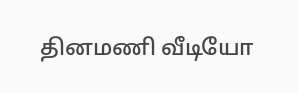தினமணி வீடியோ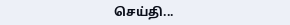செய்தி...